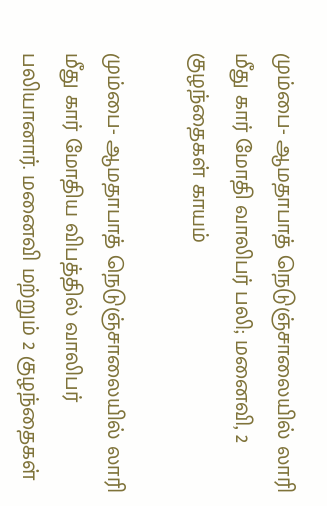மும்பை- ஆமதாபாத் நெடுஞ்சாலையில் லாரி மீது கார் மோதி வாலிபர் பலி; மனைவி, 2 குழந்தைகள் காயம்

மும்பை- ஆமதாபாத் நெடுஞ்சாலையில் லாரி மீது கார் மோதிய விபத்தில் வாலிபர் பலியானார். மனைவி மற்றும் 2 குழந்தைகள்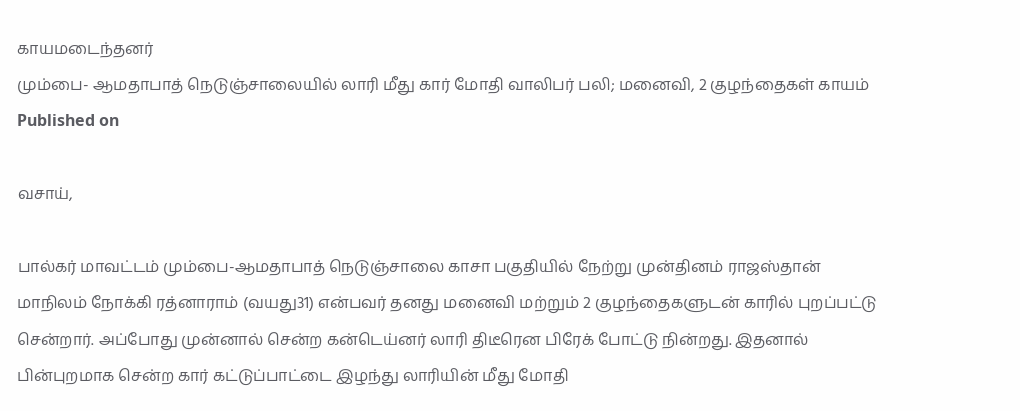காயமடைந்தனர்
மும்பை- ஆமதாபாத் நெடுஞ்சாலையில் லாரி மீது கார் மோதி வாலிபர் பலி; மனைவி, 2 குழந்தைகள் காயம்
Published on

வசாய்,

பால்கர் மாவட்டம் மும்பை-ஆமதாபாத் நெடுஞ்சாலை காசா பகுதியில் நேற்று முன்தினம் ராஜஸ்தான் மாநிலம் நோக்கி ரத்னாராம் (வயது31) என்பவர் தனது மனைவி மற்றும் 2 குழந்தைகளுடன் காரில் புறப்பட்டு சென்றார். அப்போது முன்னால் சென்ற கன்டெய்னர் லாரி திடீரென பிரேக் போட்டு நின்றது. இதனால் பின்புறமாக சென்ற கார் கட்டுப்பாட்டை இழந்து லாரியின் மீது மோதி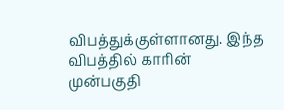விபத்துக்குள்ளானது. இந்த விபத்தில் காரின் முன்பகுதி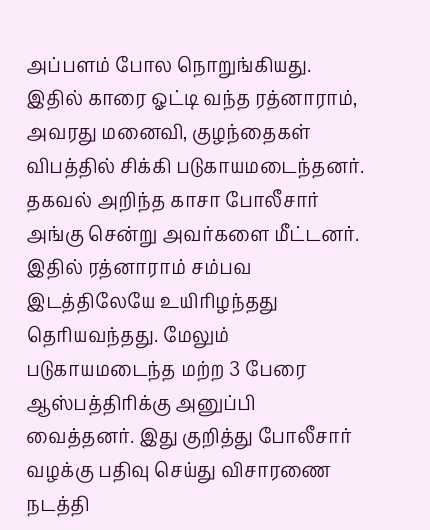அப்பளம் போல நொறுங்கியது. இதில் காரை ஓட்டி வந்த ரத்னாராம், அவரது மனைவி, குழந்தைகள் விபத்தில் சிக்கி படுகாயமடைந்தனர். தகவல் அறிந்த காசா போலீசார் அங்கு சென்று அவர்களை மீட்டனர். இதில் ரத்னாராம் சம்பவ இடத்திலேயே உயிரிழந்தது தெரியவந்தது. மேலும் படுகாயமடைந்த மற்ற 3 பேரை ஆஸ்பத்திரிக்கு அனுப்பி வைத்தனர். இது குறித்து போலீசார் வழக்கு பதிவு செய்து விசாரணை நடத்தி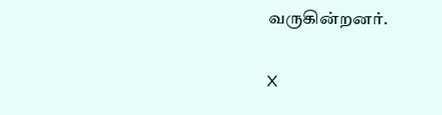வருகின்றனர்.

X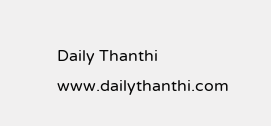Daily Thanthi
www.dailythanthi.com